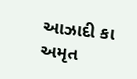આઝાદી કા અમૃત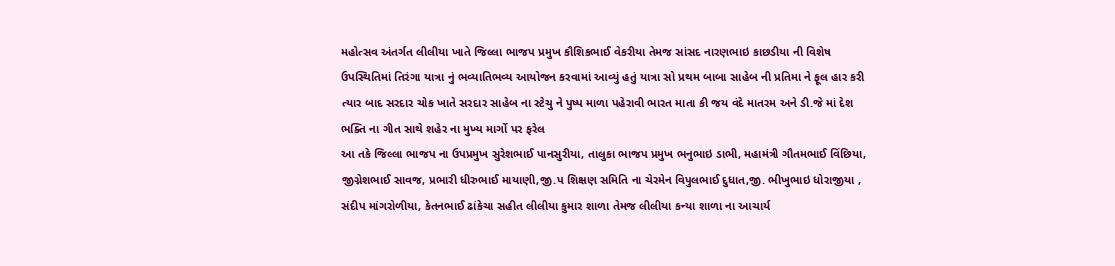મહોત્સવ અંતર્ગત લીલીયા ખાતે જિલ્લા ભાજપ પ્રમુખ કૌશિકભાઈ વેકરીયા તેમજ સાંસદ નારણભાઇ કાછડીયા ની વિશેષ ઉપસ્થિતિમાં તિરંગા યાત્રા નું ભવ્યાતિભવ્ય આયોજન કરવામાં આવ્યું હતું યાત્રા સો પ્રથમ બાબા સાહેબ ની પ્રતિમા ને ફૂલ હાર કરી ત્યાર બાદ સરદાર ચોક ખાતે સરદાર સાહેબ ના સ્ટેચુ ને પુષ્પ માળા પહેરાવી ભારત માતા કી જય વંદે માતરમ અને ડી.જે માં દેશ ભક્તિ ના ગીત સાથે શહેર ના મુખ્ય માર્ગો પર ફરેલ
આ તકે જિલ્લા ભાજપ ના ઉપપ્રમુખ સુરેશભાઈ પાનસુરીયા, તાલુકા ભાજપ પ્રમુખ ભનુભાઇ ડાભી, મહામંત્રી ગૌતમભાઈ વિંછિયા, જીગ્નેશભાઈ સાવજ, પ્રભારી ધીરુભાઈ માયાણી,જી.પ શિક્ષણ સમિતિ ના ચેરમેન વિપુલભાઈ દુધાત,જી. ભીખુભાઇ ધોરાજીયા , સંદીપ માંગરોળીયા, કેતનભાઈ ઢાંકેચા સહીત લીલીયા કુમાર શાળા તેમજ લીલીયા કન્યા શાળા ના આચાર્ય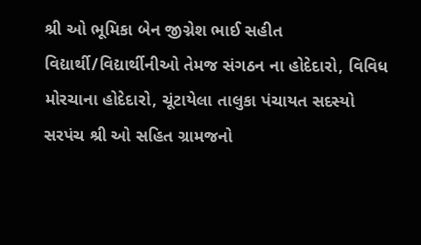શ્રી ઓ ભૂમિકા બેન જીગ્નેશ ભાઈ સહીત વિદ્યાર્થી/વિદ્યાર્થીનીઓ તેમજ સંગઠન ના હોદેદારો, વિવિધ મોરચાના હોદેદારો, ચૂંટાયેલા તાલુકા પંચાયત સદસ્યો સરપંચ શ્રી ઓ સહિત ગ્રામજનો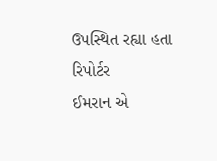ઉપસ્થિત રહ્યા હતા
રિપોર્ટર
ઈમરાન એ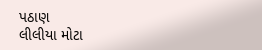પઠાણ
લીલીયા મોટા